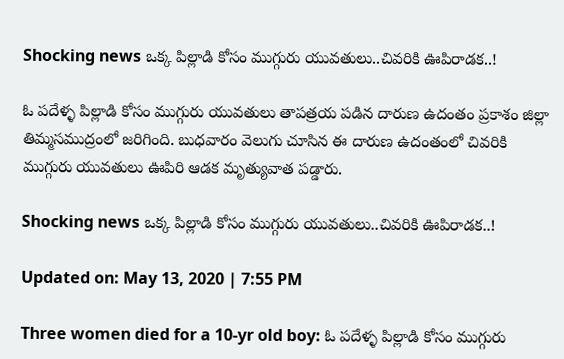Shocking news ఒక్క పిల్లాడి కోసం ముగ్గురు యువతులు..చివరికి ఊపిరాడక..!

ఓ పదేళ్ళ పిల్లాడి కోసం ముగ్గురు యువతులు తాపత్రయ పడిన దారుణ ఉదంతం ప్రకాశం జిల్లా తిమ్మసముద్రంలో జరిగింది. బుధవారం వెలుగు చూసిన ఈ దారుణ ఉదంతంలో చివరికి ముగ్గురు యువతులు ఊపిరి ఆడక మృత్యువాత పడ్డారు.

Shocking news ఒక్క పిల్లాడి కోసం ముగ్గురు యువతులు..చివరికి ఊపిరాడక..!

Updated on: May 13, 2020 | 7:55 PM

Three women died for a 10-yr old boy: ఓ పదేళ్ళ పిల్లాడి కోసం ముగ్గురు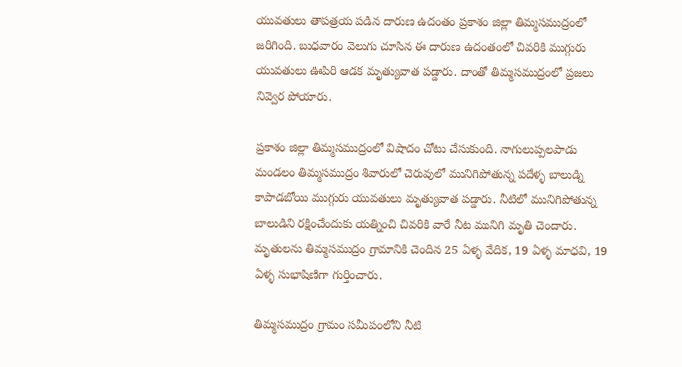యువతులు తాపత్రయ పడిన దారుణ ఉదంతం ప్రకాశం జిల్లా తిమ్మసముద్రంలో జరిగింది. బుధవారం వెలుగు చూసిన ఈ దారుణ ఉదంతంలో చివరికి ముగ్గురు యువతులు ఊపిరి ఆడక మృత్యువాత పడ్డారు. దాంతో తిమ్మసముద్రంలో ప్రజలు నివ్వెర పోయారు.

ప్రకాశం జిల్లా తిమ్మసముద్రంలో విషాదం చోటు చేసుకుంది. నాగులుప్పలపాడు మండలం తిమ్మసముద్రం శివారులో చెరువులో మునిగిపోతున్న పదేళ్ళ బాలుడ్ని కాపాడబోయి ముగ్గురు యువతులు మృత్యువాత పడ్డారు. నీటిలో మునిగిపోతున్న బాలుడిని రక్షించేందుకు యత్నించి చివరికి వారే నీట మునిగి మృతి చెందారు. మృతులను తిమ్మసముద్రం గ్రామానికి చెందిన 25 ఏళ్ళ వేదిక, 19 ఏళ్ళ మాధవి, 19 ఏళ్ళ సుభాషిణిగా గుర్తించారు.

తిమ్మసముద్రం గ్రామం సమీపంలోని నీటి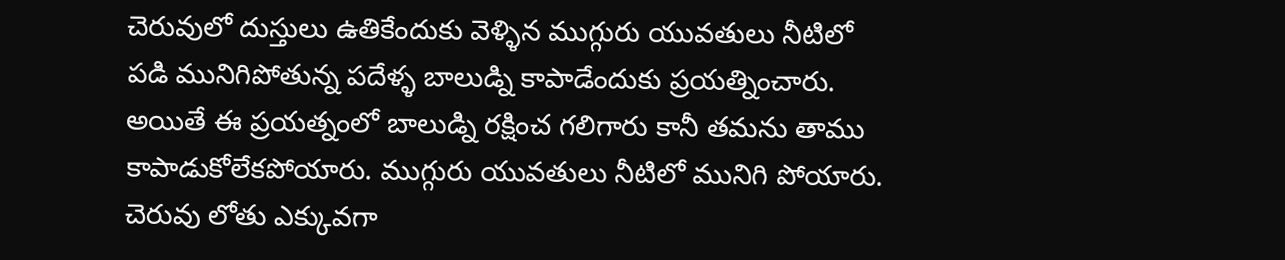చెరువులో దుస్తులు ఉతికేందుకు వెళ్ళిన ముగ్గురు యువతులు నీటిలో పడి మునిగిపోతున్న పదేళ్ళ బాలుడ్ని కాపాడేందుకు ప్రయత్నించారు. అయితే ఈ ప్రయత్నంలో బాలుడ్ని రక్షించ గలిగారు కానీ తమను తాము కాపాడుకోలేకపోయారు. ముగ్గురు యువతులు నీటిలో మునిగి పోయారు. చెరువు లోతు ఎక్కువగా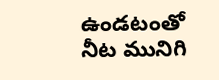ఉండటంతో నీట మునిగి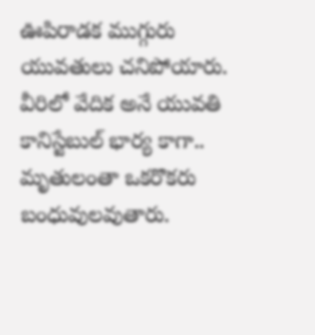ఊపిరాడక ముగ్గురు యువతులు చనిపోయారు. వీరిలో వేదిక అనే యువతి కానిస్టేబుల్‌ భార్య కాగా.. మృతులంతా ఒకరొకరు బంధువులవుతారు.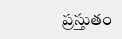ప్రస్తుతం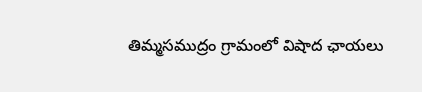తిమ్మసముద్రం గ్రామంలో విషాద ఛాయలు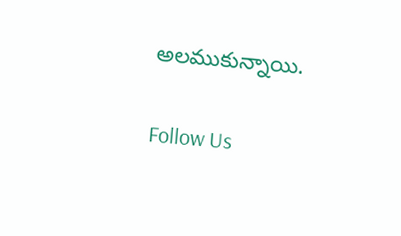అలముకున్నాయి.

Follow Us